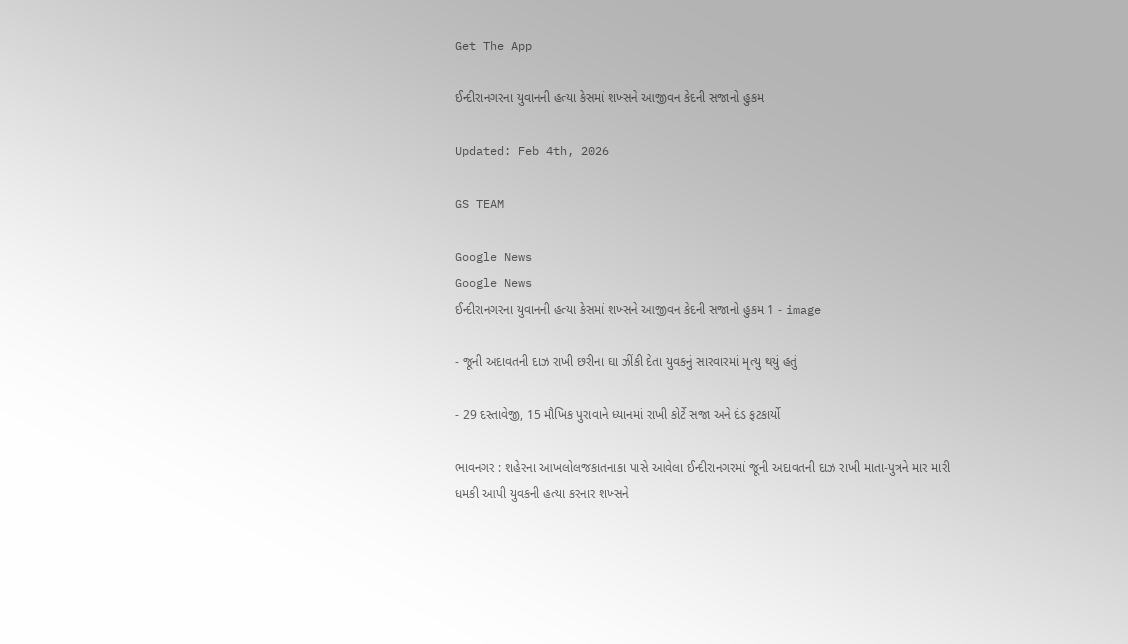Get The App

ઈન્દીરાનગરના યુવાનની હત્યા કેસમાં શખ્સને આજીવન કેદની સજાનો હુકમ

Updated: Feb 4th, 2026

GS TEAM

Google News
Google News
ઈન્દીરાનગરના યુવાનની હત્યા કેસમાં શખ્સને આજીવન કેદની સજાનો હુકમ 1 - image

- જૂની અદાવતની દાઝ રાખી છરીના ઘા ઝીંકી દેતા યુવકનું સારવારમાં મૃત્યુ થયું હતું

- 29 દસ્તાવેજી, 15 મૌખિક પુરાવાને ધ્યાનમાં રાખી કોર્ટે સજા અને દંડ ફટકાર્યો

ભાવનગર : શહેરના આખલોલજકાતનાકા પાસે આવેલા ઈન્દીરાનગરમાં જૂની અદાવતની દાઝ રાખી માતા-પુત્રને માર મારી ધમકી આપી યુવકની હત્યા કરનાર શખ્સને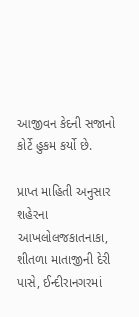આજીવન કેદની સજાનો કોર્ટે હુકમ કર્યો છે.

પ્રાપ્ત માહિતી અનુસાર શહેરના આખલોલજકાતનાકા, શીતળા માતાજીની દેરી પાસે, ઈન્દીરાનગરમાં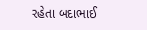રહેતા બદાભાઈ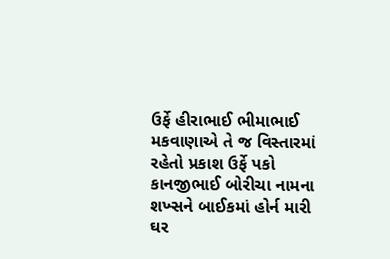ઉર્ફે હીરાભાઈ ભીમાભાઈ મકવાણાએ તે જ વિસ્તારમાં રહેતો પ્રકાશ ઉર્ફે પકો કાનજીભાઈ બોરીચા નામના શખ્સને બાઈકમાં હોર્ન મારી ઘર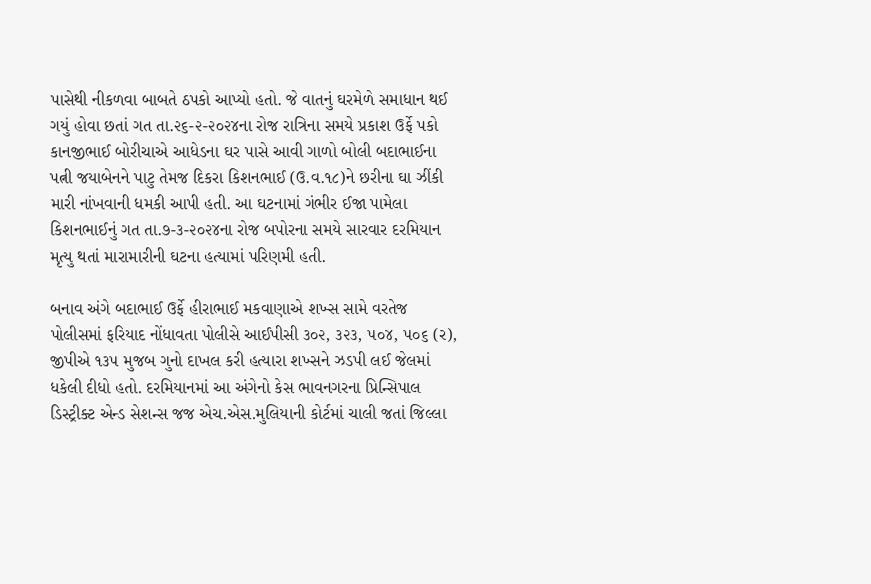પાસેથી નીકળવા બાબતે ઠપકો આપ્યો હતો. જે વાતનું ઘરમેળે સમાધાન થઈ ગયું હોવા છતાં ગત તા.૨૬-૨-૨૦૨૪ના રોજ રાત્રિના સમયે પ્રકાશ ઉર્ફે પકો કાનજીભાઈ બોરીચાએ આધેડના ઘર પાસે આવી ગાળો બોલી બદાભાઈના પત્ની જયાબેનને પાટુ તેમજ દિકરા કિશનભાઈ (ઉ.વ.૧૮)ને છરીના ઘા ઝીંકી મારી નાંખવાની ધમકી આપી હતી. આ ઘટનામાં ગંભીર ઈજા પામેલા કિશનભાઈનું ગત તા.૭-૩-૨૦૨૪ના રોજ બપોરના સમયે સારવાર દરમિયાન મૃત્યુ થતાં મારામારીની ઘટના હત્યામાં પરિણમી હતી.

બનાવ અંગે બદાભાઈ ઉર્ફે હીરાભાઈ મકવાણાએ શખ્સ સામે વરતેજ પોલીસમાં ફરિયાદ નોંધાવતા પોલીસે આઈપીસી ૩૦૨, ૩૨૩, ૫૦૪, ૫૦૬ (ર), જીપીએ ૧૩૫ મુજબ ગુનો દાખલ કરી હત્યારા શખ્સને ઝડપી લઈ જેલમાં ધકેલી દીધો હતો. દરમિયાનમાં આ અંગેનો કેસ ભાવનગરના પ્રિન્સિપાલ ડિસ્ટ્રીક્ટ એન્ડ સેશન્સ જજ એચ.એસ.મુલિયાની કોર્ટમાં ચાલી જતાં જિલ્લા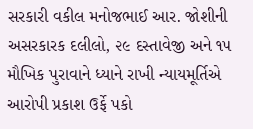સરકારી વકીલ મનોજભાઈ આર. જોશીની અસરકારક દલીલો, ૨૯ દસ્તાવેજી અને ૧૫ મૌખિક પુરાવાને ધ્યાને રાખી ન્યાયમૂર્તિએ આરોપી પ્રકાશ ઉર્ફે પકો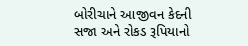બોરીચાને આજીવન કેદની સજા અને રોકડ રૂપિયાનો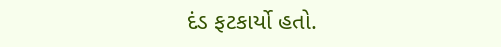દંડ ફટકાર્યો હતો.